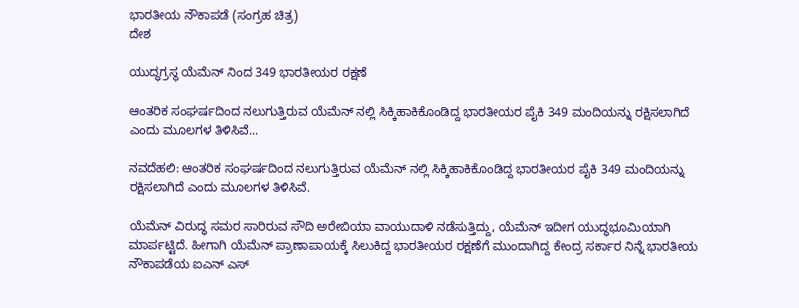ಭಾರತೀಯ ನೌಕಾಪಡೆ (ಸಂಗ್ರಹ ಚಿತ್ರ)
ದೇಶ

ಯುದ್ಧಗ್ರಸ್ಥ ಯೆಮೆನ್ ನಿಂದ 349 ಭಾರತೀಯರ ರಕ್ಷಣೆ

ಆಂತರಿಕ ಸಂಘರ್ಷದಿಂದ ನಲುಗುತ್ತಿರುವ ಯೆಮೆನ್ ನಲ್ಲಿ ಸಿಕ್ಕಿಹಾಕಿಕೊಂಡಿದ್ದ ಭಾರತೀಯರ ಪೈಕಿ 349 ಮಂದಿಯನ್ನು ರಕ್ಷಿಸಲಾಗಿದೆ ಎಂದು ಮೂಲಗಳ ತಿಳಿಸಿವೆ...

ನವದೆಹಲಿ: ಆಂತರಿಕ ಸಂಘರ್ಷದಿಂದ ನಲುಗುತ್ತಿರುವ ಯೆಮೆನ್ ನಲ್ಲಿ ಸಿಕ್ಕಿಹಾಕಿಕೊಂಡಿದ್ದ ಭಾರತೀಯರ ಪೈಕಿ 349 ಮಂದಿಯನ್ನು ರಕ್ಷಿಸಲಾಗಿದೆ ಎಂದು ಮೂಲಗಳ ತಿಳಿಸಿವೆ.

ಯೆಮೆನ್ ವಿರುದ್ಧ ಸಮರ ಸಾರಿರುವ ಸೌದಿ ಅರೇಬಿಯಾ ವಾಯುದಾಳಿ ನಡೆಸುತ್ತಿದ್ದು, ಯೆಮೆನ್ ಇದೀಗ ಯುದ್ಧಭೂಮಿಯಾಗಿ ಮಾರ್ಪಟ್ಟಿದೆ. ಹೀಗಾಗಿ ಯೆಮೆನ್ ಪ್ರಾಣಾಪಾಯಕ್ಕೆ ಸಿಲುಕಿದ್ದ ಭಾರತೀಯರ ರಕ್ಷಣೆಗೆ ಮುಂದಾಗಿದ್ದ ಕೇಂದ್ರ ಸರ್ಕಾರ ನಿನ್ನೆ ಭಾರತೀಯ ನೌಕಾಪಡೆಯ ಐಎನ್ ಎಸ್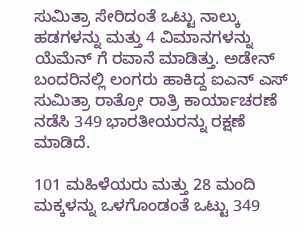ಸುಮಿತ್ರಾ ಸೇರಿದಂತೆ ಒಟ್ಟು ನಾಲ್ಕು ಹಡಗಳನ್ನು ಮತ್ತು 4 ವಿಮಾನಗಳನ್ನು ಯೆಮೆನ್ ಗೆ ರವಾನೆ ಮಾಡಿತ್ತು. ಅಡೇನ್  ಬಂದರಿನಲ್ಲಿ ಲಂಗರು ಹಾಕಿದ್ದ ಐಎನ್ ಎಸ್ ಸುಮಿತ್ರಾ ರಾತ್ರೋ ರಾತ್ರಿ ಕಾರ್ಯಾಚರಣೆ ನಡೆಸಿ 349 ಭಾರತೀಯರನ್ನು ರಕ್ಷಣೆ ಮಾಡಿದೆ.

101 ಮಹಿಳೆಯರು ಮತ್ತು 28 ಮಂದಿ ಮಕ್ಕಳನ್ನು ಒಳಗೊಂಡಂತೆ ಒಟ್ಟು 349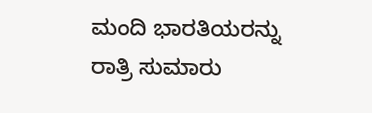ಮಂದಿ ಭಾರತಿಯರನ್ನು ರಾತ್ರಿ ಸುಮಾರು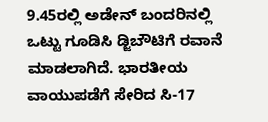9.45ರಲ್ಲಿ ಅಡೇನ್ ಬಂದರಿನಲ್ಲಿ ಒಟ್ಟು ಗೂಡಿಸಿ ಡ್ಜಿಬೌಟಿಗೆ ರವಾನೆ ಮಾಡಲಾಗಿದೆ. ಭಾರತೀಯ ವಾಯುಪಡೆಗೆ ಸೇರಿದ ಸಿ-17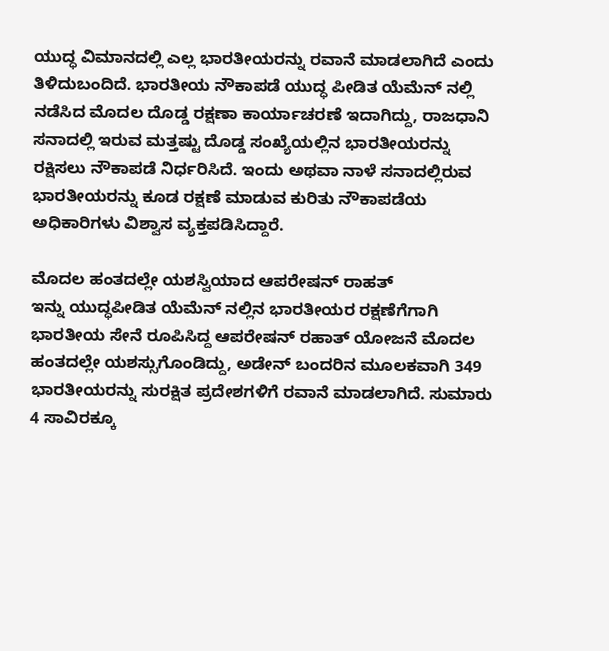ಯುದ್ಧ ವಿಮಾನದಲ್ಲಿ ಎಲ್ಲ ಭಾರತೀಯರನ್ನು ರವಾನೆ ಮಾಡಲಾಗಿದೆ ಎಂದು ತಿಳಿದುಬಂದಿದೆ. ಭಾರತೀಯ ನೌಕಾಪಡೆ ಯುದ್ಧ ಪೀಡಿತ ಯೆಮೆನ್ ನಲ್ಲಿ ನಡೆಸಿದ ಮೊದಲ ದೊಡ್ಡ ರಕ್ಷಣಾ ಕಾರ್ಯಾಚರಣೆ ಇದಾಗಿದ್ದು, ರಾಜಧಾನಿ ಸನಾದಲ್ಲಿ ಇರುವ ಮತ್ತಷ್ಟು ದೊಡ್ಡ ಸಂಖ್ಯೆಯಲ್ಲಿನ ಭಾರತೀಯರನ್ನು ರಕ್ಷಿಸಲು ನೌಕಾಪಡೆ ನಿರ್ಧರಿಸಿದೆ. ಇಂದು ಅಥವಾ ನಾಳೆ ಸನಾದಲ್ಲಿರುವ ಭಾರತೀಯರನ್ನು ಕೂಡ ರಕ್ಷಣೆ ಮಾಡುವ ಕುರಿತು ನೌಕಾಪಡೆಯ ಅಧಿಕಾರಿಗಳು ವಿಶ್ವಾಸ ವ್ಯಕ್ತಪಡಿಸಿದ್ದಾರೆ.

ಮೊದಲ ಹಂತದಲ್ಲೇ ಯಶಸ್ವಿಯಾದ ಆಪರೇಷನ್ ರಾಹತ್
ಇನ್ನು ಯುದ್ಧಪೀಡಿತ ಯೆಮೆನ್ ನಲ್ಲಿನ ಭಾರತೀಯರ ರಕ್ಷಣೆಗೆಗಾಗಿ ಭಾರತೀಯ ಸೇನೆ ರೂಪಿಸಿದ್ದ ಆಪರೇಷನ್ ರಹಾತ್ ಯೋಜನೆ ಮೊದಲ ಹಂತದಲ್ಲೇ ಯಶಸ್ಸುಗೊಂಡಿದ್ದು, ಅಡೇನ್ ಬಂದರಿನ ಮೂಲಕವಾಗಿ 349 ಭಾರತೀಯರನ್ನು ಸುರಕ್ಷಿತ ಪ್ರದೇಶಗಳಿಗೆ ರವಾನೆ ಮಾಡಲಾಗಿದೆ. ಸುಮಾರು 4 ಸಾವಿರಕ್ಕೂ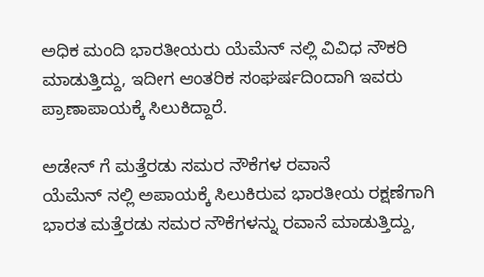ಅಧಿಕ ಮಂದಿ ಭಾರತೀಯರು ಯೆಮೆನ್ ನಲ್ಲಿ ವಿವಿಧ ನೌಕರಿ ಮಾಡುತ್ತಿದ್ದು, ಇದೀಗ ಆಂತರಿಕ ಸಂಘರ್ಷದಿಂದಾಗಿ ಇವರು ಪ್ರಾಣಾಪಾಯಕ್ಕೆ ಸಿಲುಕಿದ್ದಾರೆ.

ಅಡೇನ್ ಗೆ ಮತ್ತೆರಡು ಸಮರ ನೌಕೆಗಳ ರವಾನೆ
ಯೆಮೆನ್ ನಲ್ಲಿ ಅಪಾಯಕ್ಕೆ ಸಿಲುಕಿರುವ ಭಾರತೀಯ ರಕ್ಷಣೆಗಾಗಿ ಭಾರತ ಮತ್ತೆರಡು ಸಮರ ನೌಕೆಗಳನ್ನು ರವಾನೆ ಮಾಡುತ್ತಿದ್ದು,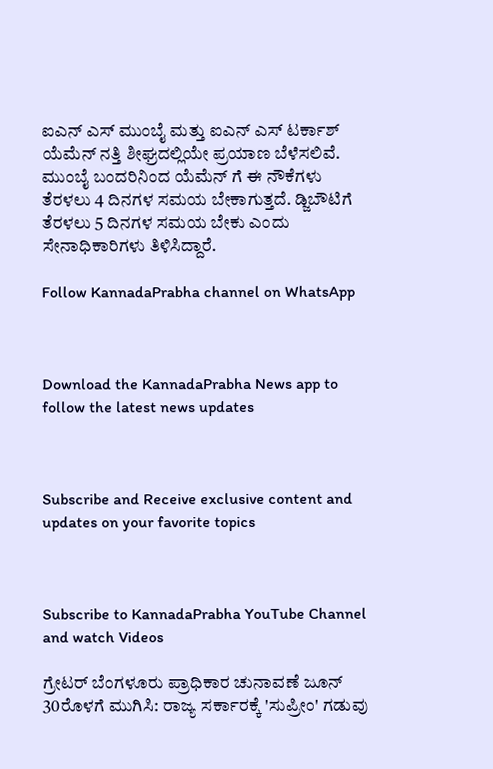ಐಎನ್ ಎಸ್ ಮುಂಬೈ ಮತ್ತು ಐಎನ್ ಎಸ್ ಟರ್ಕಾಶ್ ಯೆಮೆನ್ ನತ್ತಿ ಶೀಘ್ರದಲ್ಲಿಯೇ ಪ್ರಯಾಣ ಬೆಳೆಸಲಿವೆ. ಮುಂಬೈ ಬಂದರಿನಿಂದ ಯೆಮೆನ್ ಗೆ ಈ ನೌಕೆಗಳು ತೆರಳಲು 4 ದಿನಗಳ ಸಮಯ ಬೇಕಾಗುತ್ತದೆ. ಡ್ಜಿಬೌಟಿಗೆ ತೆರಳಲು 5 ದಿನಗಳ ಸಮಯ ಬೇಕು ಎಂದು ಸೇನಾಧಿಕಾರಿಗಳು ತಿಳಿಸಿದ್ದಾರೆ.

Follow KannadaPrabha channel on WhatsApp



Download the KannadaPrabha News app to follow the latest news updates



Subscribe and Receive exclusive content and updates on your favorite topics



Subscribe to KannadaPrabha YouTube Channel and watch Videos

ಗ್ರೇಟರ್ ಬೆಂಗಳೂರು ಪ್ರಾಧಿಕಾರ ಚುನಾವಣೆ ಜೂನ್ 30ರೊಳಗೆ ಮುಗಿಸಿ: ರಾಜ್ಯ ಸರ್ಕಾರಕ್ಕೆ 'ಸುಪ್ರೀಂ' ಗಡುವು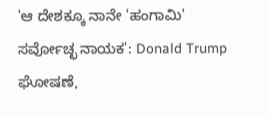'ಆ ದೇಶಕ್ಕೂ ನಾನೇ 'ಹಂಗಾಮಿ' ಸರ್ವೋಚ್ಛ ನಾಯಕ': Donald Trump ಘೋಷಣೆ,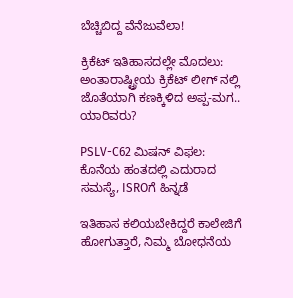ಬೆಚ್ಚಿಬಿದ್ದ ವೆನೆಜುವೆಲಾ!

ಕ್ರಿಕೆಟ್ ಇತಿಹಾಸದಲ್ಲೇ ಮೊದಲು: ಅಂತಾರಾಷ್ಟ್ರೀಯ ಕ್ರಿಕೆಟ್ ಲೀಗ್ ನಲ್ಲಿ ಜೊತೆಯಾಗಿ ಕಣಕ್ಕಿಳಿದ ಅಪ್ಪ-ಮಗ.. ಯಾರಿವರು?

PSLV-C62 ಮಿಷನ್ ವಿಫಲ: ಕೊನೆಯ ಹಂತದಲ್ಲಿ ಎದುರಾದ ಸಮಸ್ಯೆ, ISROಗೆ ಹಿನ್ನಡೆ

ಇತಿಹಾಸ ಕಲಿಯಬೇಕಿದ್ದರೆ ಕಾಲೇಜಿಗೆ ಹೋಗುತ್ತಾರೆ, ನಿಮ್ಮ ಬೋಧನೆಯ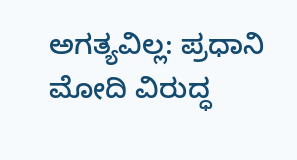ಅಗತ್ಯವಿಲ್ಲ: ಪ್ರಧಾನಿ ಮೋದಿ ವಿರುದ್ಧ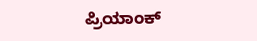ಪ್ರಿಯಾಂಕ್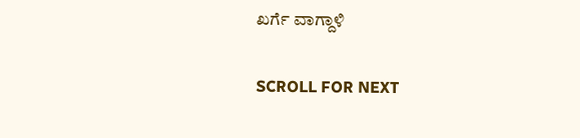ಖರ್ಗೆ ವಾಗ್ದಾಳಿ

SCROLL FOR NEXT